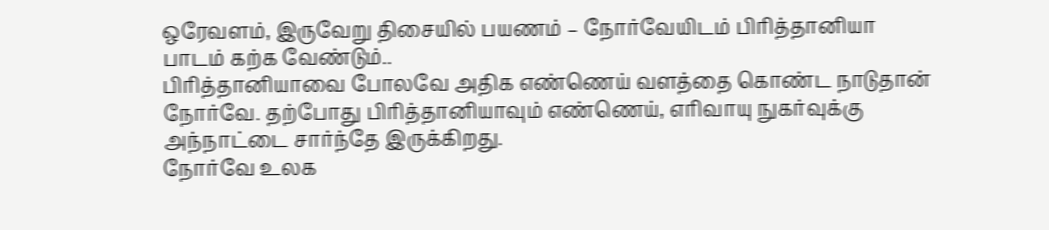ஒரேவளம், இருவேறு திசையில் பயணம் – நோர்வேயிடம் பிரித்தானியா பாடம் கற்க வேண்டும்..
பிரித்தானியாவை போலவே அதிக எண்ணெய் வளத்தை கொண்ட நாடுதான் நோர்வே. தற்போது பிரித்தானியாவும் எண்ணெய், எரிவாயு நுகர்வுக்கு அந்நாட்டை சார்ந்தே இருக்கிறது.
நோர்வே உலக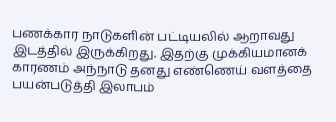பணக்கார நாடுகளின் பட்டியலில் ஆறாவது இடத்தில் இருக்கிறது. இதற்கு முக்கியமானக் காரணம் அந்நாடு தனது எண்ணெய் வளத்தை பயன்படுத்தி இலாபம்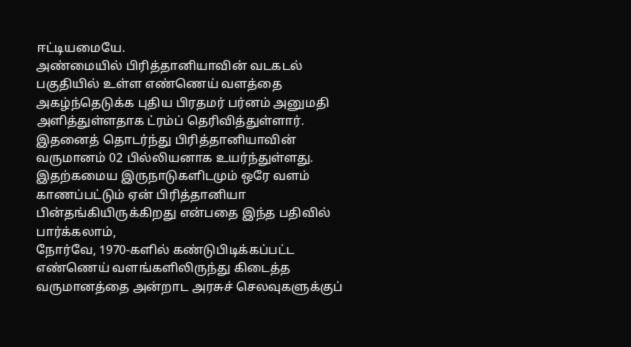ஈட்டியமையே.
அண்மையில் பிரித்தானியாவின் வடகடல் பகுதியில் உள்ள எண்ணெய் வளத்தை அகழ்ந்தெடுக்க புதிய பிரதமர் பர்னம் அனுமதி அளித்துள்ளதாக ட்ரம்ப் தெரிவித்துள்ளார். இதனைத் தொடர்ந்து பிரித்தானியாவின் வருமானம் 02 பில்லியனாக உயர்ந்துள்ளது.
இதற்கமைய இருநாடுகளிடமும் ஒரே வளம் காணப்பட்டும் ஏன் பிரித்தானியா பின்தங்கியிருக்கிறது என்பதை இந்த பதிவில் பார்க்கலாம்,
நோர்வே, 1970-களில் கண்டுபிடிக்கப்பட்ட எண்ணெய் வளங்களிலிருந்து கிடைத்த வருமானத்தை அன்றாட அரசுச் செலவுகளுக்குப்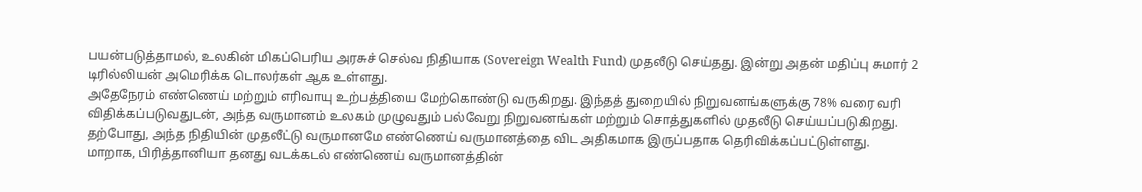பயன்படுத்தாமல், உலகின் மிகப்பெரிய அரசுச் செல்வ நிதியாக (Sovereign Wealth Fund) முதலீடு செய்தது. இன்று அதன் மதிப்பு சுமார் 2 டிரில்லியன் அமெரிக்க டொலர்கள் ஆக உள்ளது.
அதேநேரம் எண்ணெய் மற்றும் எரிவாயு உற்பத்தியை மேற்கொண்டு வருகிறது. இந்தத் துறையில் நிறுவனங்களுக்கு 78% வரை வரி விதிக்கப்படுவதுடன், அந்த வருமானம் உலகம் முழுவதும் பல்வேறு நிறுவனங்கள் மற்றும் சொத்துகளில் முதலீடு செய்யப்படுகிறது. தற்போது, அந்த நிதியின் முதலீட்டு வருமானமே எண்ணெய் வருமானத்தை விட அதிகமாக இருப்பதாக தெரிவிக்கப்பட்டுள்ளது.
மாறாக, பிரித்தானியா தனது வடக்கடல் எண்ணெய் வருமானத்தின்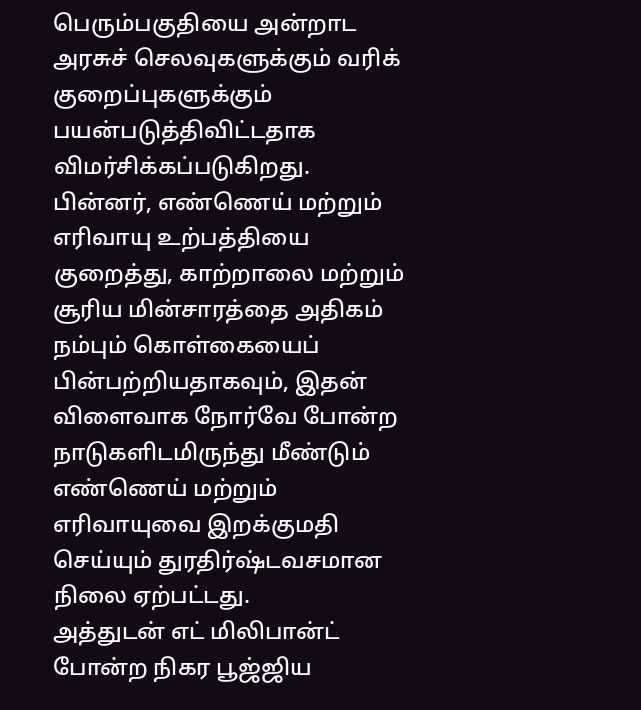பெரும்பகுதியை அன்றாட அரசுச் செலவுகளுக்கும் வரிக் குறைப்புகளுக்கும் பயன்படுத்திவிட்டதாக விமர்சிக்கப்படுகிறது.
பின்னர், எண்ணெய் மற்றும் எரிவாயு உற்பத்தியை குறைத்து, காற்றாலை மற்றும் சூரிய மின்சாரத்தை அதிகம் நம்பும் கொள்கையைப் பின்பற்றியதாகவும், இதன் விளைவாக நோர்வே போன்ற நாடுகளிடமிருந்து மீண்டும் எண்ணெய் மற்றும் எரிவாயுவை இறக்குமதி செய்யும் துரதிர்ஷ்டவசமான நிலை ஏற்பட்டது.
அத்துடன் எட் மிலிபான்ட் போன்ற நிகர பூஜ்ஜிய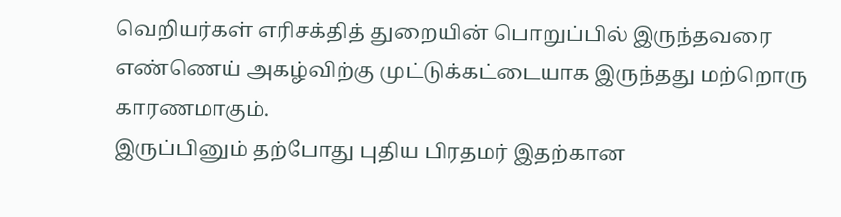வெறியர்கள் எரிசக்தித் துறையின் பொறுப்பில் இருந்தவரை எண்ணெய் அகழ்விற்கு முட்டுக்கட்டையாக இருந்தது மற்றொரு காரணமாகும்.
இருப்பினும் தற்போது புதிய பிரதமர் இதற்கான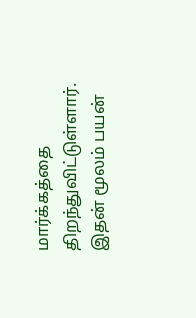மார்க்கத்தை திறந்துவிட்டுள்ளார். இதன் மூலம் பயன்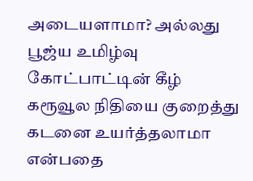அடையளாமா? அல்லது பூஜ்ய உமிழ்வு கோட்பாட்டின் கீழ் கரூவூல நிதியை குறைத்து கடனை உயர்த்தலாமா என்பதை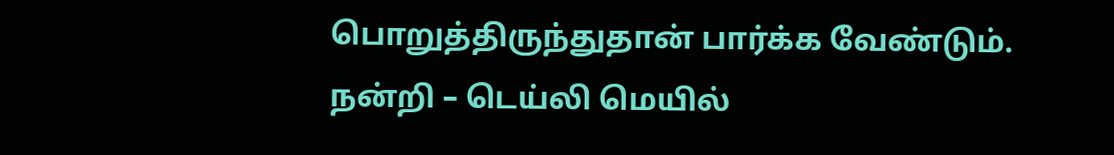பொறுத்திருந்துதான் பார்க்க வேண்டும்.
நன்றி – டெய்லி மெயில்